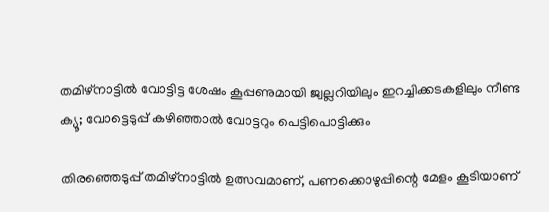തമിഴ്നാട്ടിൽ വോട്ടിട്ട ശേഷം കൂപ്പണുമായി ജ്വല്ലറിയിലും ഇറച്ചിക്കടകളിലും നീണ്ട ക്യൂ; വോട്ടെടുപ്പ് കഴിഞ്ഞാൽ വോട്ടറും പെട്ടിപൊട്ടിക്കും

തിരഞ്ഞെടുപ്പ് തമിഴ്നാട്ടിൽ ഉത്സവമാണ്, പണക്കൊഴുപ്പിന്റെ മേളം കൂടിയാണ്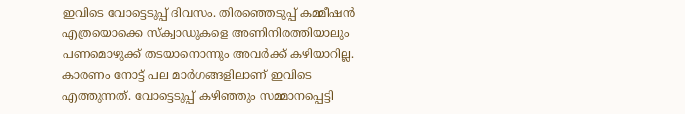ഇവിടെ വോട്ടെടുപ്പ് ദിവസം. തിരഞ്ഞെടുപ്പ് കമ്മീഷൻ എത്രയൊക്കെ സ്ക്വാഡുകളെ അണിനിരത്തിയാലും പണമൊഴുക്ക് തടയാനൊന്നും അവർക്ക് കഴിയാറില്ല.
കാരണം നോട്ട് പല മാർഗങ്ങളിലാണ് ഇവിടെ എത്തുന്നത്. വോട്ടെടുപ്പ് കഴിഞ്ഞും സമ്മാനപ്പെട്ടി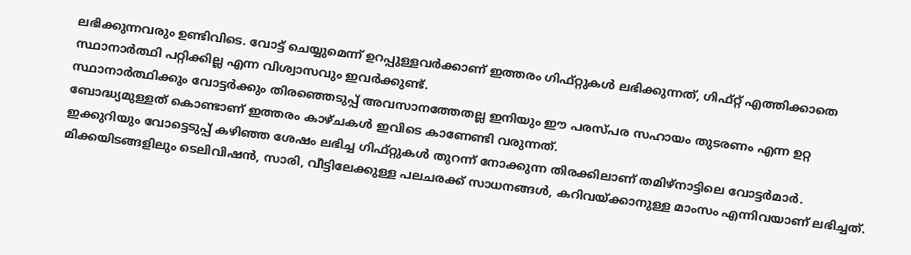ലഭിക്കുന്നവരും ഉണ്ടിവിടെ. വോട്ട് ചെയ്യുമെന്ന് ഉറപ്പുള്ളവർക്കാണ് ഇത്തരം ഗിഫ്റ്റുകൾ ലഭിക്കുന്നത്, ഗിഫ്റ്റ് എത്തിക്കാതെ സ്ഥാനാർത്ഥി പറ്റിക്കില്ല എന്ന വിശ്വാസവും ഇവർക്കുണ്ട്.
സ്ഥാനാർത്ഥിക്കും വോട്ടർക്കും തിരഞ്ഞെടുപ്പ് അവസാനത്തേതല്ല ഇനിയും ഈ പരസ്പര സഹായം തുടരണം എന്ന ഉറ്റ ബോദ്ധ്യമുള്ളത് കൊണ്ടാണ് ഇത്തരം കാഴ്ചകൾ ഇവിടെ കാണേണ്ടി വരുന്നത്.
ഇക്കുറിയും വോട്ടെടുപ്പ് കഴിഞ്ഞ ശേഷം ലഭിച്ച ഗിഫ്റ്റുകൾ തുറന്ന് നോക്കുന്ന തിരക്കിലാണ് തമിഴ്നാട്ടിലെ വോട്ടർമാർ. മിക്കയിടങ്ങളിലും ടെലിവിഷൻ, സാരി, വീട്ടിലേക്കുള്ള പലചരക്ക് സാധനങ്ങൾ, കറിവയ്ക്കാനുള്ള മാംസം എന്നിവയാണ് ലഭിച്ചത്.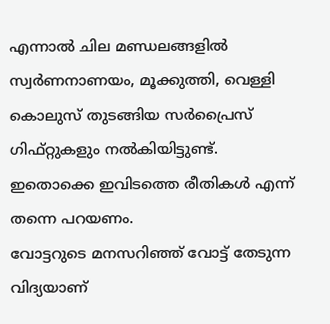എന്നാൽ ചില മണ്ഡലങ്ങളിൽ സ്വർണനാണയം, മൂക്കുത്തി, വെള്ളി കൊലുസ് തുടങ്ങിയ സർപ്രൈസ് ഗിഫ്റ്റുകളും നൽകിയിട്ടുണ്ട്. ഇതൊക്കെ ഇവിടത്തെ രീതികൾ എന്ന് തന്നെ പറയണം.
വോട്ടറുടെ മനസറിഞ്ഞ് വോട്ട് തേടുന്ന വിദ്യയാണ്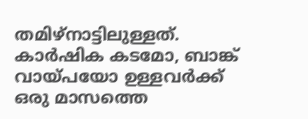തമിഴ്നാട്ടിലുള്ളത്. കാർഷിക കടമോ, ബാങ്ക് വായ്പയോ ഉള്ളവർക്ക് ഒരു മാസത്തെ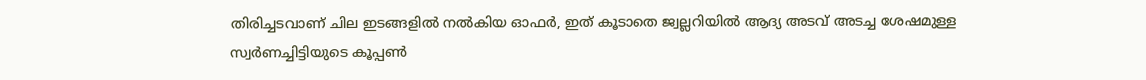തിരിച്ചടവാണ് ചില ഇടങ്ങളിൽ നൽകിയ ഓഫർ, ഇത് കൂടാതെ ജ്വല്ലറിയിൽ ആദ്യ അടവ് അടച്ച ശേഷമുള്ള സ്വർണച്ചിട്ടിയുടെ കൂപ്പൺ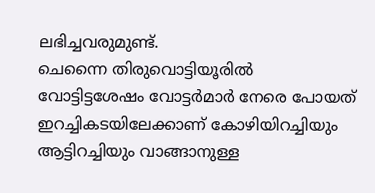ലഭിച്ചവരുമുണ്ട്.
ചെന്നൈ തിരുവൊട്ടിയൂരിൽ വോട്ടിട്ടശേഷം വോട്ടർമാർ നേരെ പോയത് ഇറച്ചികടയിലേക്കാണ് കോഴിയിറച്ചിയും ആട്ടിറച്ചിയും വാങ്ങാനുള്ള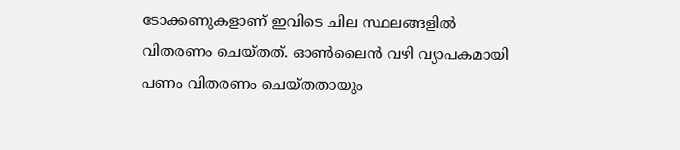ടോക്കണുകളാണ് ഇവിടെ ചില സ്ഥലങ്ങളിൽ വിതരണം ചെയ്തത്. ഓൺലൈൻ വഴി വ്യാപകമായി പണം വിതരണം ചെയ്തതായും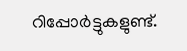റിപ്പോർട്ടുകളുണ്ട്.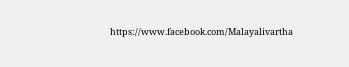https://www.facebook.com/Malayalivartha